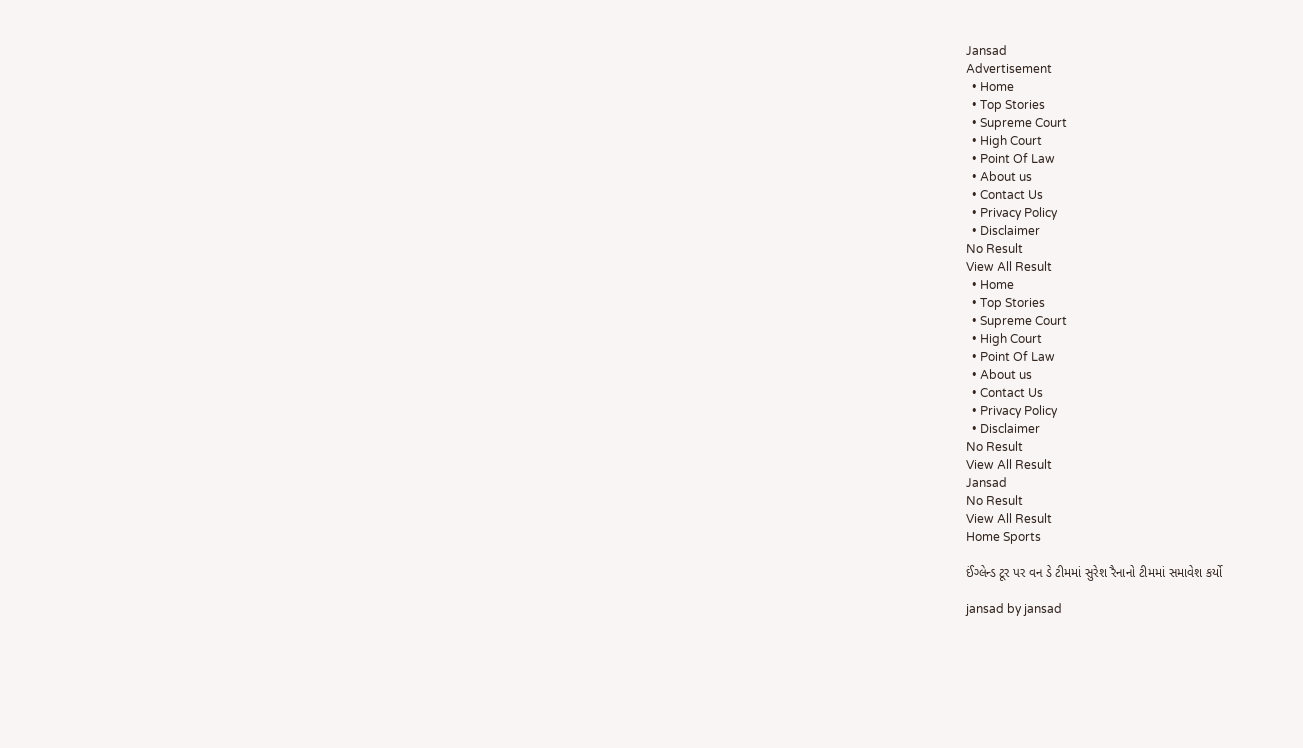Jansad
Advertisement
  • Home
  • Top Stories
  • Supreme Court
  • High Court
  • Point Of Law
  • About us
  • Contact Us
  • Privacy Policy
  • Disclaimer
No Result
View All Result
  • Home
  • Top Stories
  • Supreme Court
  • High Court
  • Point Of Law
  • About us
  • Contact Us
  • Privacy Policy
  • Disclaimer
No Result
View All Result
Jansad
No Result
View All Result
Home Sports

ઈંગ્લેન્ડ ટૂર પર વન ડે ટીમમાં સુરેશ રૈનાનો ટીમમાં સમાવેશ કર્યો

jansad by jansad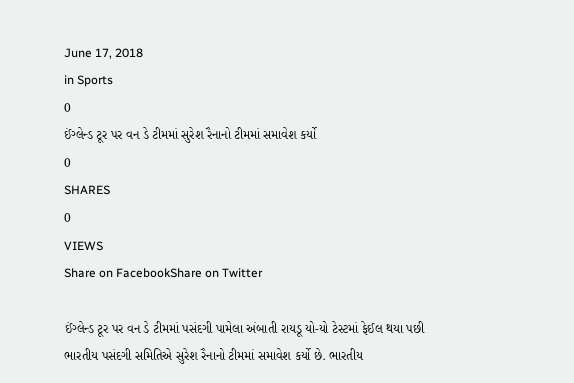June 17, 2018
in Sports
0
ઈંગ્લેન્ડ ટૂર પર વન ડે ટીમમાં સુરેશ રૈનાનો ટીમમાં સમાવેશ કર્યો
0
SHARES
0
VIEWS
Share on FacebookShare on Twitter

ઈંગ્લેન્ડ ટૂર પર વન ડે ટીમમાં પસંદગી પામેલા અંબાતી રાયડૂ યો-યો ટેસ્ટમાં ફેઈલ થયા પછી ભારતીય પસંદગી સમિતિએ સુરેશ રૈનાનો ટીમમાં સમાવેશ કર્યો છે. ભારતીય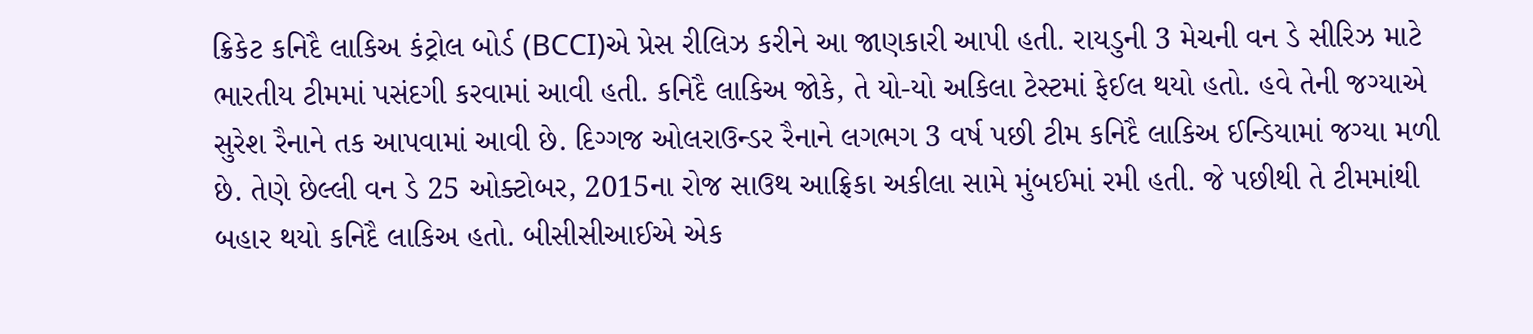ક્રિકેટ કનિદૈ લાકિઅ કંટ્રોલ બોર્ડ (BCCI)એ પ્રેસ રીલિઝ કરીને આ જાણકારી આપી હતી. રાયડુની 3 મેચની વન ડે સીરિઝ માટે ભારતીય ટીમમાં પસંદગી કરવામાં આવી હતી. કનિદૈ લાકિઅ જોકે, તે યો-યો અકિલા ટેસ્ટમાં ફેઈલ થયો હતો. હવે તેની જગ્યાએ સુરેશ રૈનાને તક આપવામાં આવી છે. દિગ્ગજ ઓલરાઉન્ડર રૈનાને લગભગ 3 વર્ષ પછી ટીમ કનિદૈ લાકિઅ ઈન્ડિયામાં જગ્યા મળી છે. તેણે છેલ્લી વન ડે 25 ઓક્ટોબર, 2015ના રોજ સાઉથ આફ્રિકા અકીલા સામે મુંબઈમાં રમી હતી. જે પછીથી તે ટીમમાંથી બહાર થયો કનિદૈ લાકિઅ હતો. બીસીસીઆઈએ એક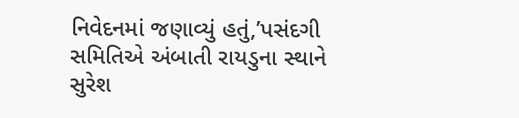નિવેદનમાં જણાવ્યું હતું,’પસંદગી સમિતિએ અંબાતી રાયડુના સ્થાને સુરેશ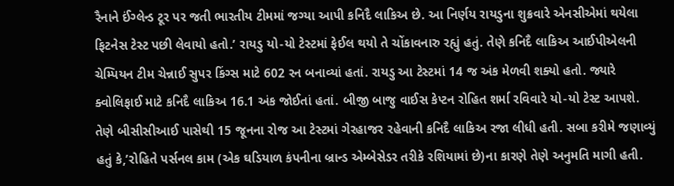રૈનાને ઈંગ્લેન્ડ ટૂર પર જતી ભારતીય ટીમમાં જગ્યા આપી કનિદૈ લાકિઅ છે. આ નિર્ણય રાયડુના શુક્રવારે એનસીએમાં થયેલા ફિટનેસ ટેસ્ટ પછી લેવાયો હતો.’ રાયડુ યો-યો ટેસ્ટમાં ફેઈલ થયો તે ચોંકાવનારુ રહ્યું હતું. તેણે કનિદૈ લાકિઅ આઈપીએલની ચેમ્પિયન ટીમ ચેન્નાઈ સુપર કિંગ્સ માટે 602 રન બનાવ્યાં હતાં. રાયડુ આ ટેસ્ટમાં 14 જ અંક મેળવી શક્યો હતો. જ્યારે ક્વોલિફાઈ માટે કનિદૈ લાકિઅ 16.1 અંક જોઈતાં હતાં. બીજી બાજુ વાઈસ કેપ્ટન રોહિત શર્મા રવિવારે યો-યો ટેસ્ટ આપશે. તેણે બીસીસીઆઈ પાસેથી 15 જૂનના રોજ આ ટેસ્ટમાં ગેરહાજર રહેવાની કનિદૈ લાકિઅ રજા લીધી હતી. સબા કરીમે જણાવ્યું હતું કે,’રોહિતે પર્સનલ કામ (એક ઘડિયાળ કંપનીના બ્રાન્ડ એમ્બેસેડર તરીકે રશિયામાં છે)ના કારણે તેણે અનુમતિ માગી હતી.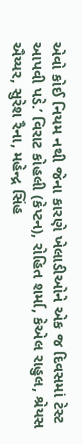એવો કોઈ નિયમ નથી જેના કારણે ખેલાડીઓને એક જ દિવસમાં ટેસ્ટ આપવી પડે.’ વિરાટ કોહલી (કેપ્ટન), રોહિત શર્મા, કેએલ રાહુલ, શ્રેયસ ઐય્યર, સુરેશ રૈના, મહેન્દ્ર સિંહ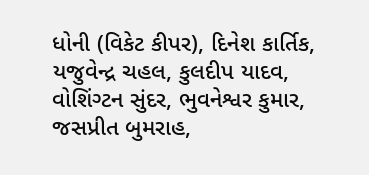ધોની (વિકેટ કીપર), દિનેશ કાર્તિક, યજુવેન્દ્ર ચહલ, કુલદીપ યાદવ, વોશિંગ્ટન સુંદર, ભુવનેશ્વર કુમાર, જસપ્રીત બુમરાહ,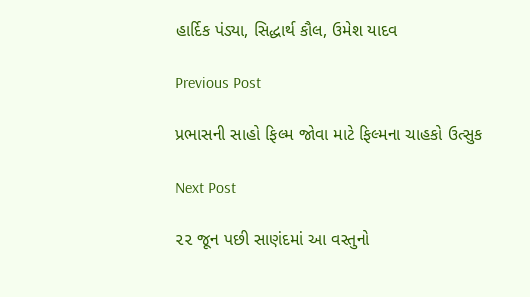હાર્દિક પંડ્યા, સિદ્ધાર્થ કૌલ, ઉમેશ યાદવ

Previous Post

પ્રભાસની સાહો ફિલ્મ જોવા માટે ફિલ્મના ચાહકો ઉત્સુક

Next Post

૨૨ જૂન પછી સાણંદમાં આ વસ્તુનો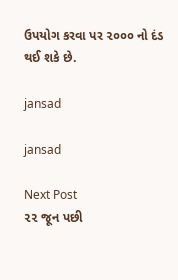ઉપયોગ કરવા પર ૨૦૦૦ નો દંડ થઈ શકે છે.

jansad

jansad

Next Post
૨૨ જૂન પછી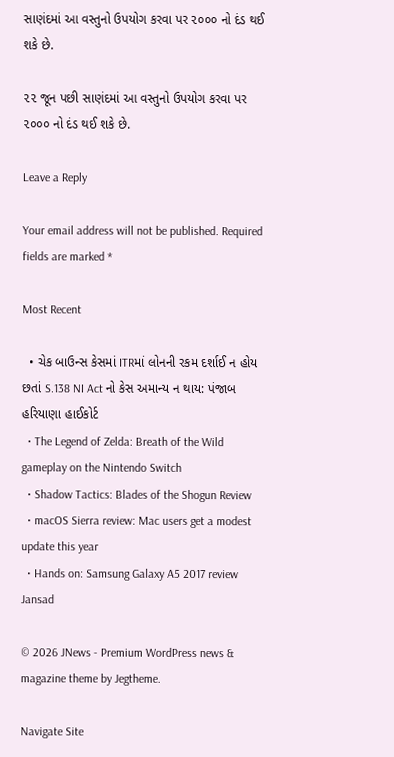સાણંદમાં આ વસ્તુનો ઉપયોગ કરવા પર ૨૦૦૦ નો દંડ થઈ શકે છે.

૨૨ જૂન પછી સાણંદમાં આ વસ્તુનો ઉપયોગ કરવા પર ૨૦૦૦ નો દંડ થઈ શકે છે.

Leave a Reply

Your email address will not be published. Required fields are marked *

Most Recent

  • ચેક બાઉન્સ કેસમાં ITRમાં લોનની રકમ દર્શાઈ ન હોય છતાં S.138 NI Act નો કેસ અમાન્ય ન થાય: પંજાબ હરિયાણા હાઈકોર્ટ
  • The Legend of Zelda: Breath of the Wild gameplay on the Nintendo Switch
  • Shadow Tactics: Blades of the Shogun Review
  • macOS Sierra review: Mac users get a modest update this year
  • Hands on: Samsung Galaxy A5 2017 review
Jansad

© 2026 JNews - Premium WordPress news & magazine theme by Jegtheme.

Navigate Site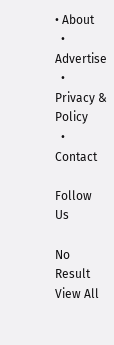• About
  • Advertise
  • Privacy & Policy
  • Contact

Follow Us

No Result
View All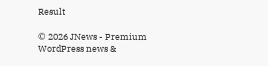Result

© 2026 JNews - Premium WordPress news &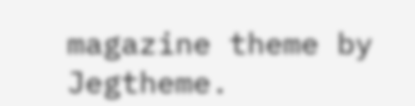magazine theme by Jegtheme.